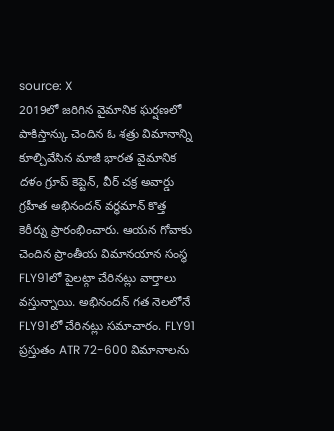source: X
2019లో జరిగిన వైమానిక ఘర్షణలో పాకిస్తాన్కు చెందిన ఓ శత్రు విమానాన్ని కూల్చివేసిన మాజీ భారత వైమానిక దళం గ్రూప్ కెప్టెన్, వీర్ చక్ర అవార్డు గ్రహీత అభినందన్ వర్ధమాన్ కొత్త కెరీర్ను ప్రారంభించారు. ఆయన గోవాకు చెందిన ప్రాంతీయ విమానయాన సంస్థ FLY91లో పైలట్గా చేరినట్లు వార్తాలు వస్తున్నాయి. అభినందన్ గత నెలలోనే FLY91లో చేరినట్లు సమాచారం. FLY91 ప్రస్తుతం ATR 72-600 విమానాలను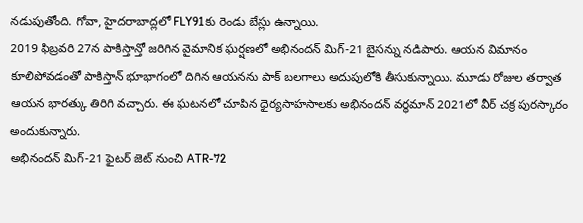నడుపుతోంది. గోవా, హైదరాబాద్లలో FLY91కు రెండు బేస్లు ఉన్నాయి.
2019 ఫిబ్రవరి 27న పాకిస్తాన్తో జరిగిన వైమానిక ఘర్షణలో అభినందన్ మిగ్-21 బైసన్ను నడిపారు. ఆయన విమానం కూలిపోవడంతో పాకిస్తాన్ భూభాగంలో దిగిన ఆయనను పాక్ బలగాలు అదుపులోకి తీసుకున్నాయి. మూడు రోజుల తర్వాత ఆయన భారత్కు తిరిగి వచ్చారు. ఈ ఘటనలో చూపిన ధైర్యసాహసాలకు అభినందన్ వర్ధమాన్ 2021లో వీర్ చక్ర పురస్కారం అందుకున్నారు.
అభినందన్ మిగ్-21 ఫైటర్ జెట్ నుంచి ATR-72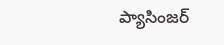ప్యాసింజర్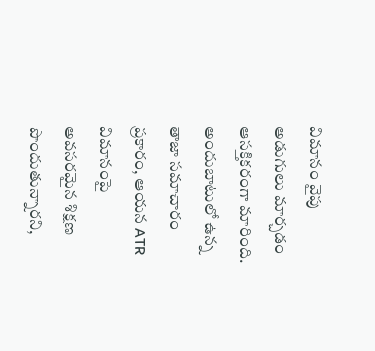విమానం వైపు అడుగులు మార్చడం ఆసక్తికరంగా మారింది. అందుబాటులో ఉన్న తాజా సమాచారం ప్రకారం, ఆయన ATR విమానంపై అవసరమైన శిక్షణ పొందుతున్నారని,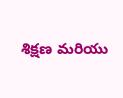శిక్షణ మరియు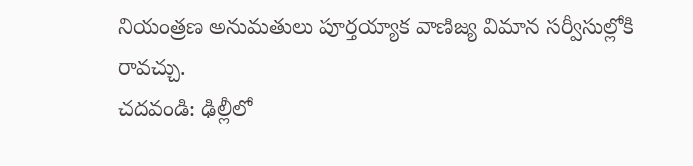నియంత్రణ అనుమతులు పూర్తయ్యాక వాణిజ్య విమాన సర్వీసుల్లోకి రావచ్చు.
చదవండి: ఢిల్లీలో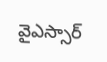వైఎస్సార్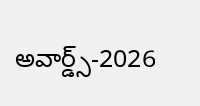అవార్డ్స్-2026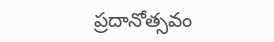ప్రదానోత్సవం